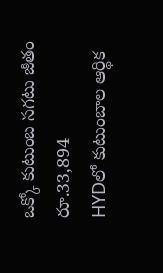ఒక్కో కుటుంబ సగటు జీతం రూ.33,894
HYDలో కుటుంబాల ఆర్థిక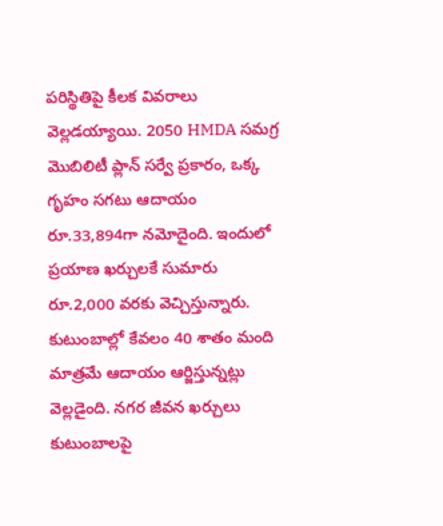పరిస్థితిపై కీలక వివరాలు వెల్లడయ్యాయి. 2050 HMDA సమగ్ర మొబిలిటీ ప్లాన్ సర్వే ప్రకారం, ఒక్క గృహం సగటు ఆదాయం రూ.33,894గా నమోదైంది. ఇందులో ప్రయాణ ఖర్చులకే సుమారు రూ.2,000 వరకు వెచ్చిస్తున్నారు. కుటుంబాల్లో కేవలం 40 శాతం మంది మాత్రమే ఆదాయం ఆర్జిస్తున్నట్లు వెల్లడైంది. నగర జీవన ఖర్చులు కుటుంబాలపై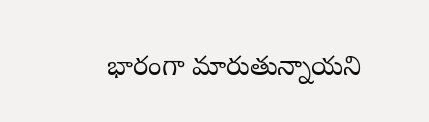భారంగా మారుతున్నాయని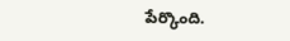పేర్కొంది.